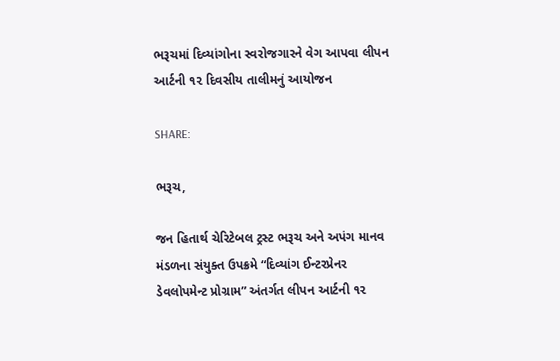ભરૂચમાં દિવ્યાંગોના સ્વરોજગારને વેગ આપવા લીપન આર્ટની ૧૨ દિવસીય તાલીમનું આયોજન

SHARE:

ભરૂચ,

જન હિતાર્થ ચેરિટેબલ ટ્રસ્ટ ભરૂચ અને અપંગ માનવ મંડળના સંયુક્ત ઉપક્રમે “દિવ્યાંગ ઈન્ટરપ્રેનર ડેવલોપમેન્ટ પ્રોગ્રામ” અંતર્ગત લીપન આર્ટની ૧૨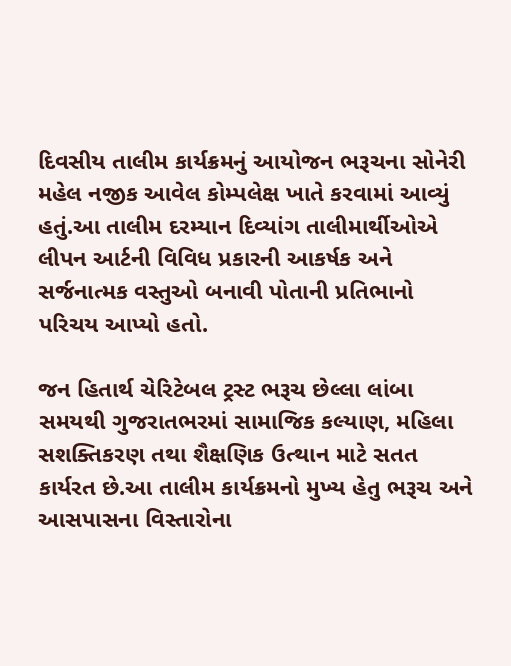દિવસીય તાલીમ કાર્યક્રમનું આયોજન ભરૂચના સોનેરી મહેલ નજીક આવેલ કોમ્પલેક્ષ ખાતે કરવામાં આવ્યું હતું.આ તાલીમ દરમ્યાન દિવ્યાંગ તાલીમાર્થીઓએ લીપન આર્ટની વિવિધ પ્રકારની આકર્ષક અને સર્જનાત્મક વસ્તુઓ બનાવી પોતાની પ્રતિભાનો પરિચય આપ્યો હતો.

જન હિતાર્થ ચેરિટેબલ ટ્રસ્ટ ભરૂચ છેલ્લા લાંબા સમયથી ગુજરાતભરમાં સામાજિક કલ્યાણ, મહિલા સશક્તિકરણ તથા શૈક્ષણિક ઉત્થાન માટે સતત કાર્યરત છે.આ તાલીમ કાર્યક્રમનો મુખ્ય હેતુ ભરૂચ અને આસપાસના વિસ્તારોના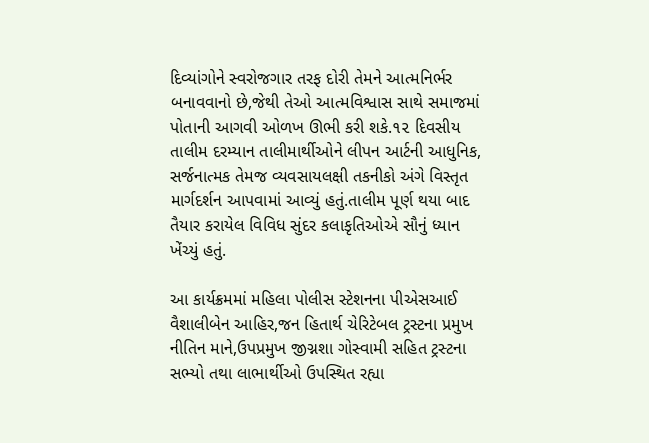દિવ્યાંગોને સ્વરોજગાર તરફ દોરી તેમને આત્મનિર્ભર બનાવવાનો છે,જેથી તેઓ આત્મવિશ્વાસ સાથે સમાજમાં પોતાની આગવી ઓળખ ઊભી કરી શકે.૧૨ દિવસીય તાલીમ દરમ્યાન તાલીમાર્થીઓને લીપન આર્ટની આધુનિક, સર્જનાત્મક તેમજ વ્યવસાયલક્ષી તકનીકો અંગે વિસ્તૃત માર્ગદર્શન આપવામાં આવ્યું હતું.તાલીમ પૂર્ણ થયા બાદ તૈયાર કરાયેલ વિવિધ સુંદર કલાકૃતિઓએ સૌનું ધ્યાન ખેંચ્યું હતું.

આ કાર્યક્રમમાં મહિલા પોલીસ સ્ટેશનના પીએસઆઈ વૈશાલીબેન આહિર,જન હિતાર્થ ચેરિટેબલ ટ્રસ્ટના પ્રમુખ નીતિન માને,ઉપપ્રમુખ જીગ્નશા ગોસ્વામી સહિત ટ્રસ્ટના સભ્યો તથા લાભાર્થીઓ ઉપસ્થિત રહ્યા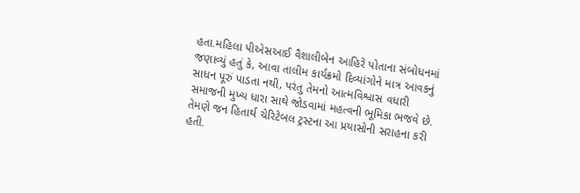હતા.મહિલા પીએસઆઈ વૈશાલીબેન આહિરે પોતાના સંબોધનમાં જણાવ્યું હતું કે, આવા તાલીમ કાર્યક્રમો દિવ્યાંગોને માત્ર આવકનું સાધન પૂરું પાડતા નથી, પરંતુ તેમનો આત્મવિશ્વાસ વધારી સમાજની મુખ્ય ધારા સાથે જોડવામાં મહત્વની ભૂમિકા ભજવે છે. તેમણે જન હિતાર્થ ચેરિટેબલ ટ્રસ્ટના આ પ્રયાસોની સરાહના કરી હતી.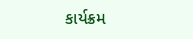કાર્યક્રમ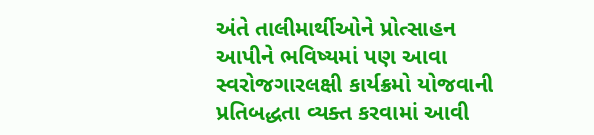અંતે તાલીમાર્થીઓને પ્રોત્સાહન આપીને ભવિષ્યમાં પણ આવા સ્વરોજગારલક્ષી કાર્યક્રમો યોજવાની પ્રતિબદ્ધતા વ્યક્ત કરવામાં આવી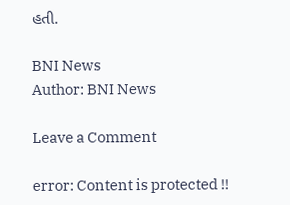હતી.

BNI News
Author: BNI News

Leave a Comment

error: Content is protected !!